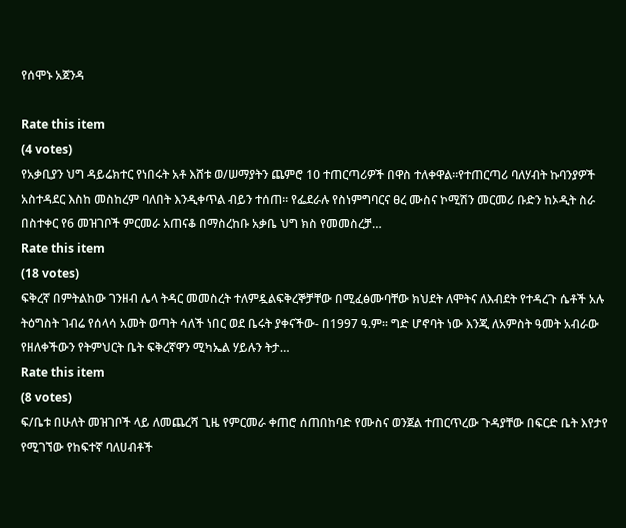የሰሞኑ አጀንዳ

Rate this item
(4 votes)
የአቃቢያን ህግ ዳይሬክተር የነበሩት አቶ እሸቱ ወ/ሠማያትን ጨምሮ 10 ተጠርጣሪዎች በዋስ ተለቀዋል፡፡የተጠርጣሪ ባለሃብት ኩባንያዎች አስተዳደር እስከ መስከረም ባለበት እንዲቀጥል ብይን ተሰጠ፡፡ የፌደራሉ የስነምግባርና ፀረ ሙስና ኮሚሽን መርመሪ ቡድን ከኦዲት ስራ በስተቀር የ6 መዝገቦች ምርመራ አጠናቆ በማስረከቡ አቃቤ ህግ ክስ የመመስረቻ…
Rate this item
(18 votes)
ፍቅረኛ በምትልከው ገንዘብ ሌላ ትዳር መመስረት ተለምዷልፍቅረኞቻቸው በሚፈፅሙባቸው ክህደት ለሞትና ለእብደት የተዳረጉ ሴቶች አሉ ትዕግስት ገብሬ የሰላሳ አመት ወጣት ሳለች ነበር ወደ ቤሩት ያቀናችው- በ1997 ዓ.ም፡፡ ግድ ሆኖባት ነው እንጂ ለአምስት ዓመት አብራው የዘለቀችውን የትምህርት ቤት ፍቅረኛዋን ሚካኤል ሃይሉን ትታ…
Rate this item
(8 votes)
ፍ/ቤቱ በሁለት መዝገቦች ላይ ለመጨረሻ ጊዜ የምርመራ ቀጠሮ ሰጠበከባድ የሙስና ወንጀል ተጠርጥረው ጉዳያቸው በፍርድ ቤት እየታየ የሚገኘው የከፍተኛ ባለሀብቶች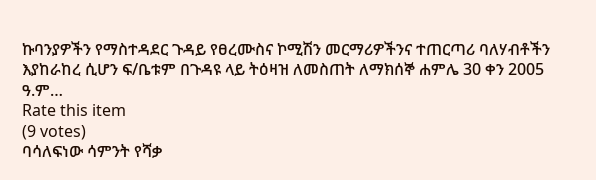ኩባንያዎችን የማስተዳደር ጉዳይ የፀረሙስና ኮሚሽን መርማሪዎችንና ተጠርጣሪ ባለሃብቶችን እያከራከረ ሲሆን ፍ/ቤቱም በጉዳዩ ላይ ትዕዛዝ ለመስጠት ለማክሰኞ ሐምሌ 30 ቀን 2005 ዓ.ም…
Rate this item
(9 votes)
ባሳለፍነው ሳምንት የሻቃ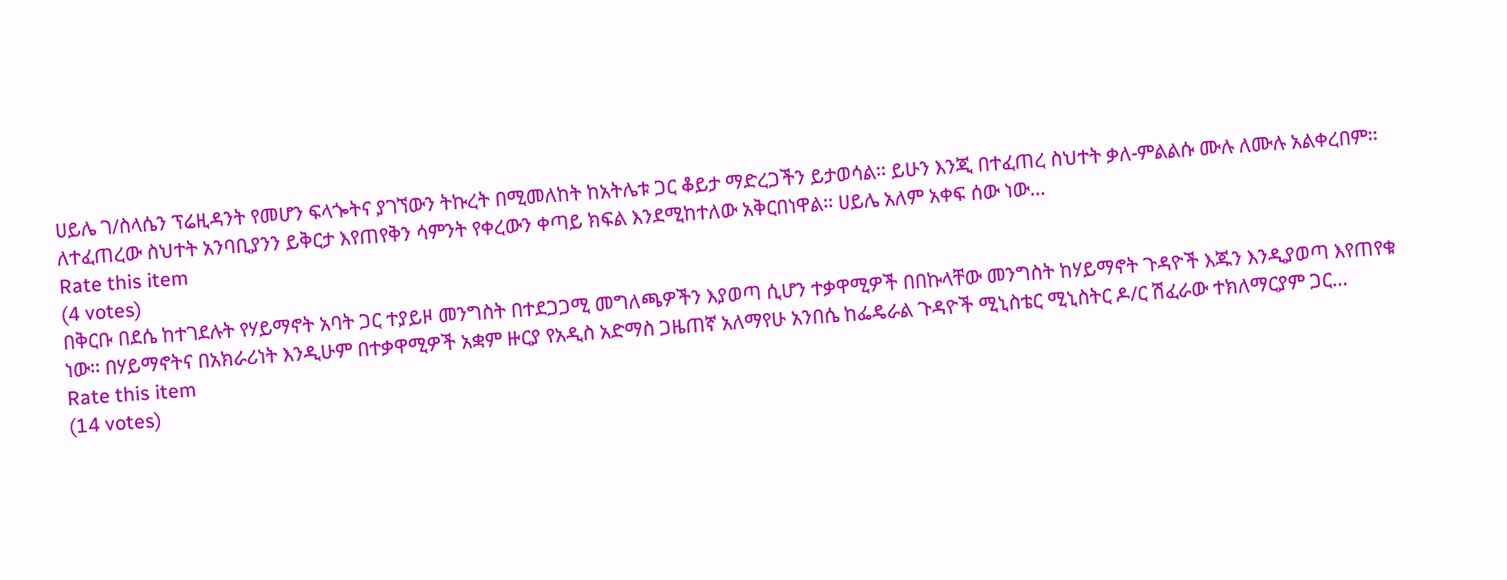ሀይሌ ገ/ስላሴን ፕሬዚዳንት የመሆን ፍላጐትና ያገኘውን ትኩረት በሚመለከት ከአትሌቱ ጋር ቆይታ ማድረጋችን ይታወሳል፡፡ ይሁን እንጂ በተፈጠረ ስህተት ቃለ-ምልልሱ ሙሉ ለሙሉ አልቀረበም፡፡ ለተፈጠረው ስህተት አንባቢያንን ይቅርታ እየጠየቅን ሳምንት የቀረውን ቀጣይ ክፍል እንደሚከተለው አቅርበነዋል፡፡ ሀይሌ አለም አቀፍ ሰው ነው…
Rate this item
(4 votes)
በቅርቡ በደሴ ከተገደሉት የሃይማኖት አባት ጋር ተያይዞ መንግስት በተደጋጋሚ መግለጫዎችን እያወጣ ሲሆን ተቃዋሚዎች በበኩላቸው መንግስት ከሃይማኖት ጉዳዮች እጁን እንዲያወጣ እየጠየቁ ነው፡፡ በሃይማኖትና በአክራሪነት እንዲሁም በተቃዋሚዎች አቋም ዙርያ የአዲስ አድማስ ጋዜጠኛ አለማየሁ አንበሴ ከፌዴራል ጉዳዮች ሚኒስቴር ሚኒስትር ዶ/ር ሽፈራው ተክለማርያም ጋር…
Rate this item
(14 votes)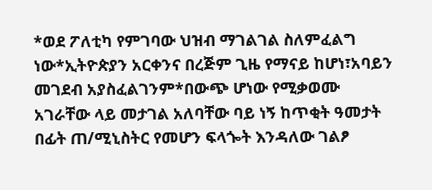*ወደ ፖለቲካ የምገባው ህዝብ ማገልገል ስለምፈልግ ነው*ኢትዮጵያን አርቀንና በረጅም ጊዜ የማናይ ከሆነ፣አባይን መገደብ አያስፈልገንም*በውጭ ሆነው የሚቃወሙ አገራቸው ላይ መታገል አለባቸው ባይ ነኝ ከጥቂት ዓመታት በፊት ጠ/ሚኒስትር የመሆን ፍላጐት እንዳለው ገልፆ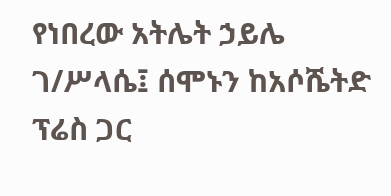የነበረው አትሌት ኃይሌ ገ/ሥላሴ፤ ሰሞኑን ከአሶሼትድ ፕሬስ ጋር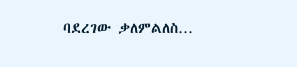ባደረገው ቃለምልለስ…